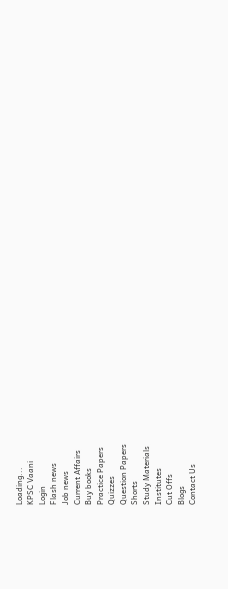Loading...
KPSC Vaani
Login
Flash news
Job news
Current Affairs
Buy books
Practice Papers
Quizzes
Question Papers
Shorts
Study Materials
Institutes
Cut Offs
Blogs
Contact Us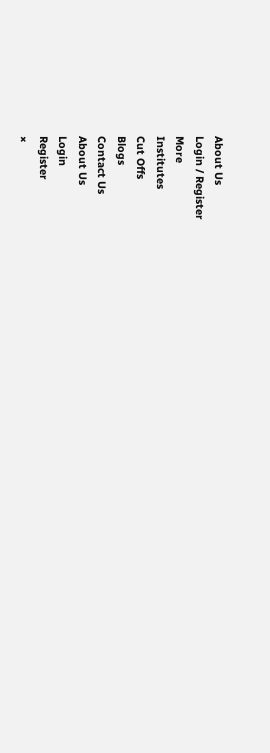About Us
Login / Register
More
Institutes
Cut Offs
Blogs
Contact Us
About Us
Login
Register
×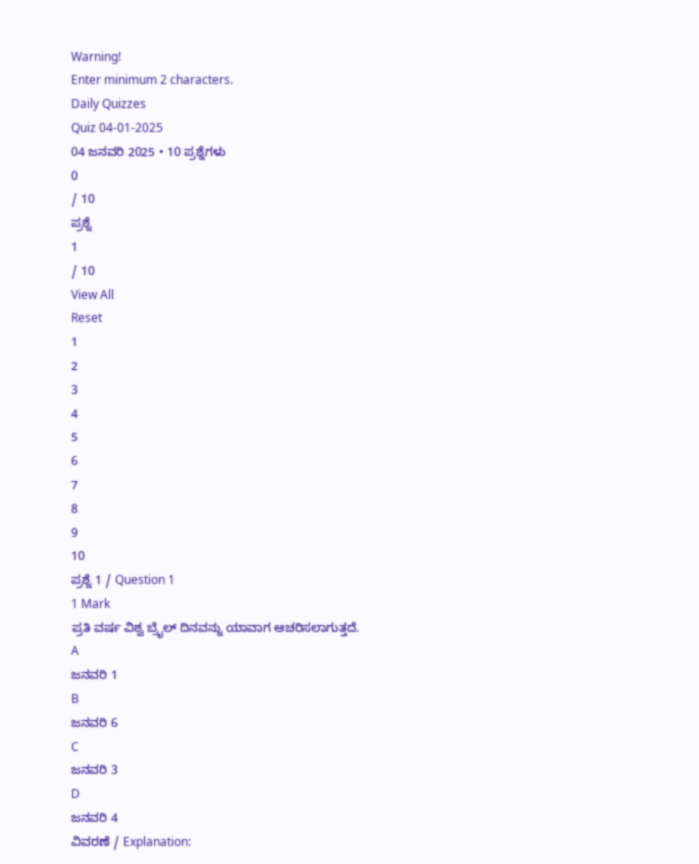Warning!
Enter minimum 2 characters.
Daily Quizzes
Quiz 04-01-2025
04 ಜನವರಿ 2025 • 10 ಪ್ರಶ್ನೆಗಳು
0
/ 10
ಪ್ರಶ್ನೆ
1
/ 10
View All
Reset
1
2
3
4
5
6
7
8
9
10
ಪ್ರಶ್ನೆ 1 / Question 1
1 Mark
ಪ್ರತಿ ವರ್ಷ ವಿಶ್ವ ಬ್ರೈಲ್ ದಿನವನ್ನು ಯಾವಾಗ ಆಚರಿಸಲಾಗುತ್ತದೆ.
A
ಜನವರಿ 1
B
ಜನವರಿ 6
C
ಜನವರಿ 3
D
ಜನವರಿ 4
ವಿವರಣೆ / Explanation: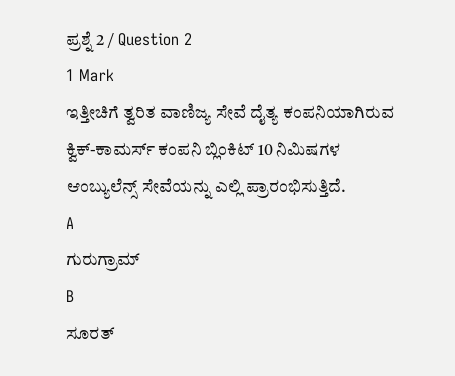ಪ್ರಶ್ನೆ 2 / Question 2
1 Mark
ಇತ್ತೀಚಿಗೆ ತ್ವರಿತ ವಾಣಿಜ್ಯ ಸೇವೆ ದೈತ್ಯ ಕಂಪನಿಯಾಗಿರುವ ಕ್ವಿಕ್-ಕಾಮರ್ಸ್ ಕಂಪನಿ ಬ್ಲಿಂಕಿಟ್ 10 ನಿಮಿಷಗಳ ಆಂಬ್ಯುಲೆನ್ಸ್ ಸೇವೆಯನ್ನು ಎಲ್ಲಿ ಪ್ರಾರಂಭಿಸುತ್ತಿದೆ.
A
ಗುರುಗ್ರಾಮ್
B
ಸೂರತ್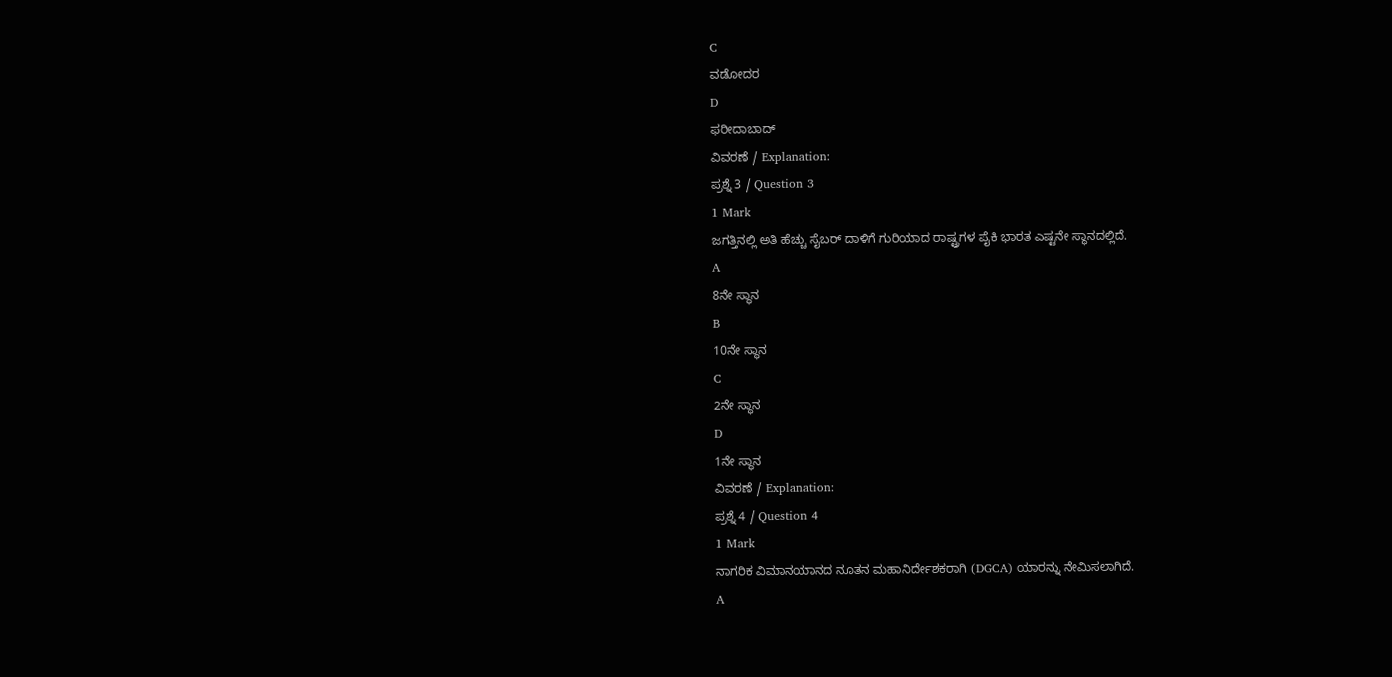C
ವಡೋದರ
D
ಫರೀದಾಬಾದ್
ವಿವರಣೆ / Explanation:
ಪ್ರಶ್ನೆ 3 / Question 3
1 Mark
ಜಗತ್ತಿನಲ್ಲಿ ಅತಿ ಹೆಚ್ಚು ಸೈಬರ್ ದಾಳಿಗೆ ಗುರಿಯಾದ ರಾಷ್ಟ್ರಗಳ ಪೈಕಿ ಭಾರತ ಎಷ್ಟನೇ ಸ್ಥಾನದಲ್ಲಿದೆ.
A
8ನೇ ಸ್ಥಾನ
B
10ನೇ ಸ್ಥಾನ
C
2ನೇ ಸ್ಥಾನ
D
1ನೇ ಸ್ಥಾನ
ವಿವರಣೆ / Explanation:
ಪ್ರಶ್ನೆ 4 / Question 4
1 Mark
ನಾಗರಿಕ ವಿಮಾನಯಾನದ ನೂತನ ಮಹಾನಿರ್ದೇಶಕರಾಗಿ (DGCA) ಯಾರನ್ನು ನೇಮಿಸಲಾಗಿದೆ.
A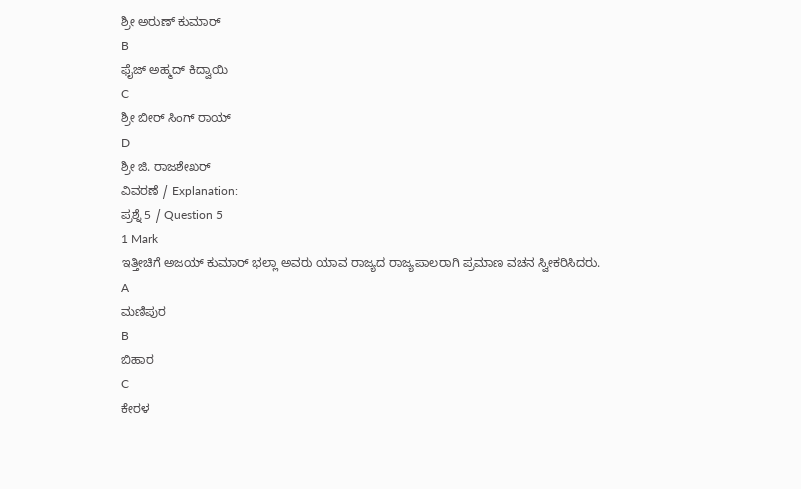ಶ್ರೀ ಅರುಣ್ ಕುಮಾರ್
B
ಫೈಜ್ ಅಹ್ಮದ್ ಕಿದ್ವಾಯಿ
C
ಶ್ರೀ ಬೀರ್ ಸಿಂಗ್ ರಾಯ್
D
ಶ್ರೀ ಜಿ. ರಾಜಶೇಖರ್
ವಿವರಣೆ / Explanation:
ಪ್ರಶ್ನೆ 5 / Question 5
1 Mark
ಇತ್ತೀಚಿಗೆ ಅಜಯ್ ಕುಮಾರ್ ಭಲ್ಲಾ ಅವರು ಯಾವ ರಾಜ್ಯದ ರಾಜ್ಯಪಾಲರಾಗಿ ಪ್ರಮಾಣ ವಚನ ಸ್ವೀಕರಿಸಿದರು.
A
ಮಣಿಪುರ
B
ಬಿಹಾರ
C
ಕೇರಳ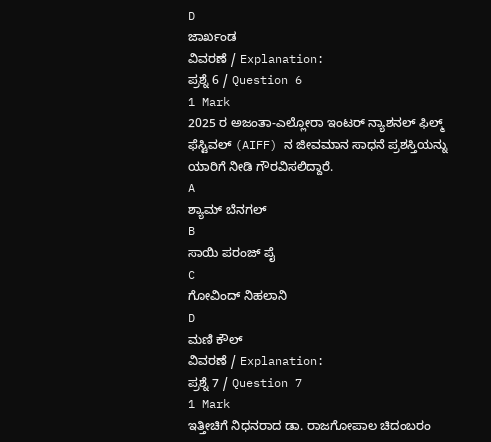D
ಜಾರ್ಖಂಡ
ವಿವರಣೆ / Explanation:
ಪ್ರಶ್ನೆ 6 / Question 6
1 Mark
2025 ರ ಅಜಂತಾ-ಎಲ್ಲೋರಾ ಇಂಟರ್ ನ್ಯಾಶನಲ್ ಫಿಲ್ಮ್ ಫೆಸ್ಟಿವಲ್ (AIFF) ನ ಜೀವಮಾನ ಸಾಧನೆ ಪ್ರಶಸ್ತಿಯನ್ನು ಯಾರಿಗೆ ನೀಡಿ ಗೌರವಿಸಲಿದ್ದಾರೆ.
A
ಶ್ಯಾಮ್ ಬೆನಗಲ್
B
ಸಾಯಿ ಪರಂಜ್ ಪೈ
C
ಗೋವಿಂದ್ ನಿಹಲಾನಿ
D
ಮಣಿ ಕೌಲ್
ವಿವರಣೆ / Explanation:
ಪ್ರಶ್ನೆ 7 / Question 7
1 Mark
ಇತ್ತೀಚಿಗೆ ನಿಧನರಾದ ಡಾ. ರಾಜಗೋಪಾಲ ಚಿದಂಬರಂ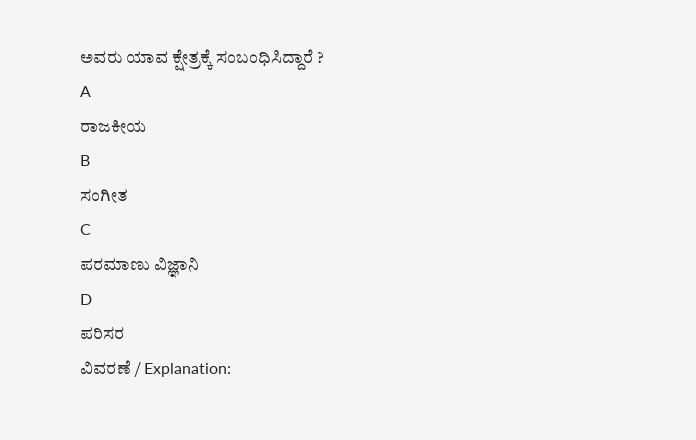ಅವರು ಯಾವ ಕ್ಷೇತ್ರಕ್ಕೆ ಸಂಬಂಧಿಸಿದ್ದಾರೆ ?
A
ರಾಜಕೀಯ
B
ಸಂಗೀತ
C
ಪರಮಾಣು ವಿಜ್ಞಾನಿ
D
ಪರಿಸರ
ವಿವರಣೆ / Explanation: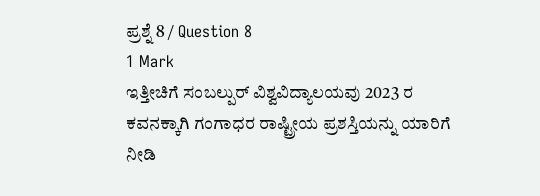ಪ್ರಶ್ನೆ 8 / Question 8
1 Mark
ಇತ್ತೀಚಿಗೆ ಸಂಬಲ್ಪುರ್ ವಿಶ್ವವಿದ್ಯಾಲಯವು 2023 ರ ಕವನಕ್ಕಾಗಿ ಗಂಗಾಧರ ರಾಷ್ಟ್ರೀಯ ಪ್ರಶಸ್ತಿಯನ್ನು ಯಾರಿಗೆ ನೀಡಿ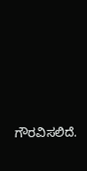ಗೌರವಿಸಲಿದೆ.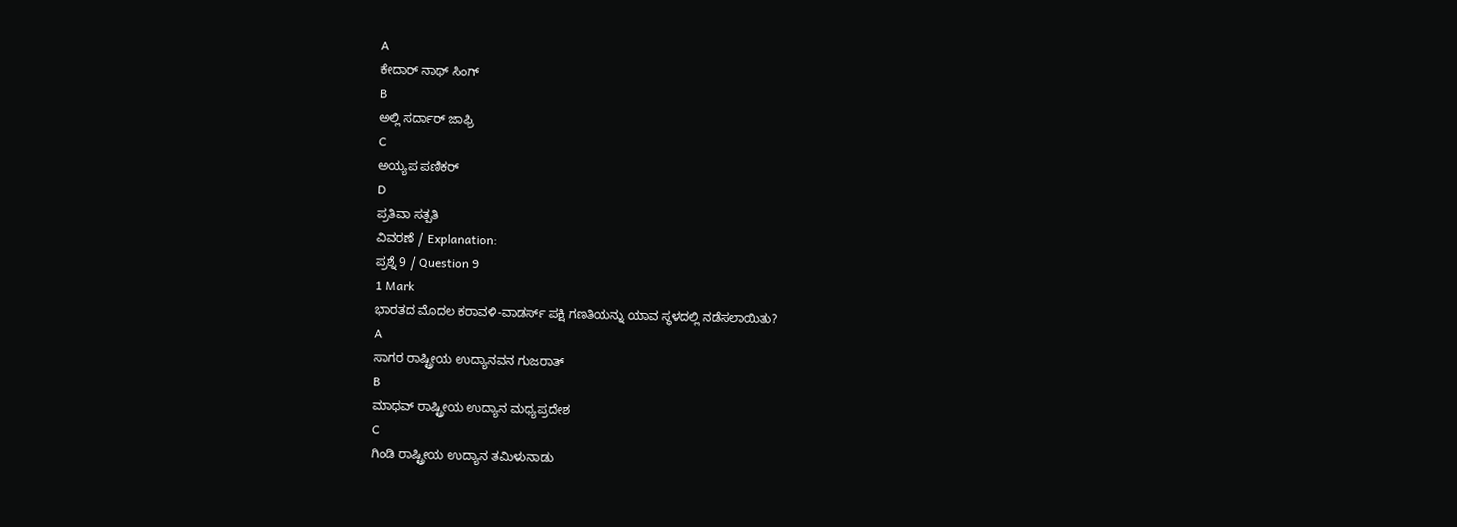A
ಕೇದಾರ್ ನಾಥ್ ಸಿಂಗ್
B
ಅಲ್ಲಿ ಸರ್ದಾರ್ ಜಾಫ್ರಿ
C
ಅಯ್ಯಪ ಪಣಿಕರ್
D
ಪ್ರತಿವಾ ಸತ್ಪತಿ
ವಿವರಣೆ / Explanation:
ಪ್ರಶ್ನೆ 9 / Question 9
1 Mark
ಭಾರತದ ಮೊದಲ ಕರಾವಳಿ-ವಾಡರ್ಸ್ ಪಕ್ಷಿ ಗಣತಿಯನ್ನು ಯಾವ ಸ್ಥಳದಲ್ಲಿ ನಡೆಸಲಾಯಿತು?
A
ಸಾಗರ ರಾಷ್ಟ್ರೀಯ ಉದ್ಯಾನವನ ಗುಜರಾತ್
B
ಮಾಧವ್ ರಾಷ್ಟ್ರೀಯ ಉದ್ಯಾನ ಮಧ್ಯಪ್ರದೇಶ
C
ಗಿಂಡಿ ರಾಷ್ಟ್ರೀಯ ಉದ್ಯಾನ ತಮಿಳುನಾಡು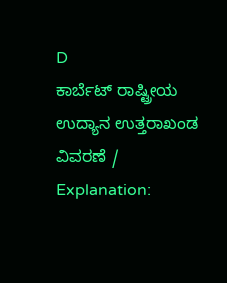D
ಕಾರ್ಬೆಟ್ ರಾಷ್ಟ್ರೀಯ ಉದ್ಯಾನ ಉತ್ತರಾಖಂಡ
ವಿವರಣೆ / Explanation: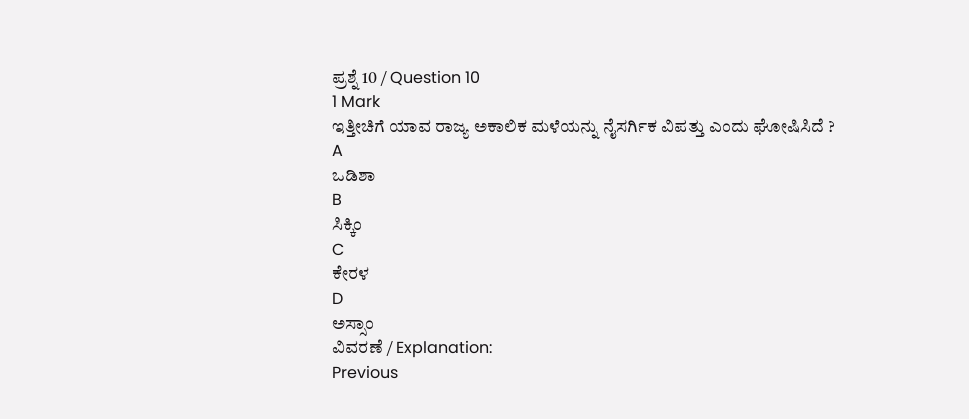ಪ್ರಶ್ನೆ 10 / Question 10
1 Mark
ಇತ್ತೀಚಿಗೆ ಯಾವ ರಾಜ್ಯ ಅಕಾಲಿಕ ಮಳೆಯನ್ನು ನೈಸರ್ಗಿಕ ವಿಪತ್ತು ಎಂದು ಘೋಷಿಸಿದೆ ?
A
ಒಡಿಶಾ
B
ಸಿಕ್ಕಿಂ
C
ಕೇರಳ
D
ಅಸ್ಸಾಂ
ವಿವರಣೆ / Explanation:
Previous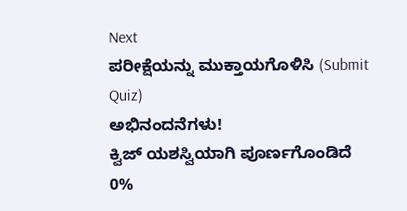Next
ಪರೀಕ್ಷೆಯನ್ನು ಮುಕ್ತಾಯಗೊಳಿಸಿ (Submit Quiz)
ಅಭಿನಂದನೆಗಳು!
ಕ್ವಿಜ್ ಯಶಸ್ವಿಯಾಗಿ ಪೂರ್ಣಗೊಂಡಿದೆ
0%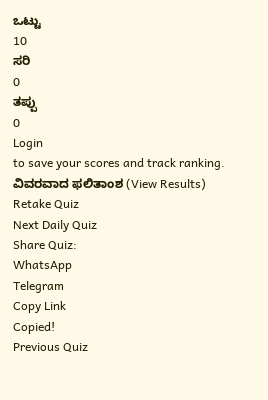ಒಟ್ಟು
10
ಸರಿ
0
ತಪ್ಪು
0
Login
to save your scores and track ranking.
ವಿವರವಾದ ಫಲಿತಾಂಶ (View Results)
Retake Quiz
Next Daily Quiz
Share Quiz:
WhatsApp
Telegram
Copy Link
Copied!
Previous Quiz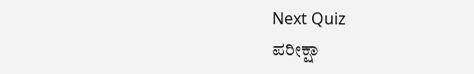Next Quiz
ಪರೀಕ್ಷಾ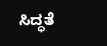ಸಿದ್ಧತೆ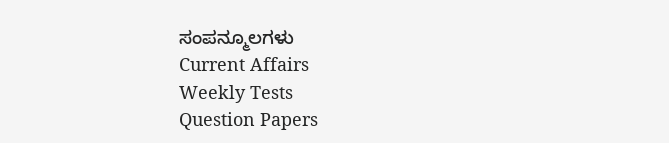ಸಂಪನ್ಮೂಲಗಳು
Current Affairs
Weekly Tests
Question Papers